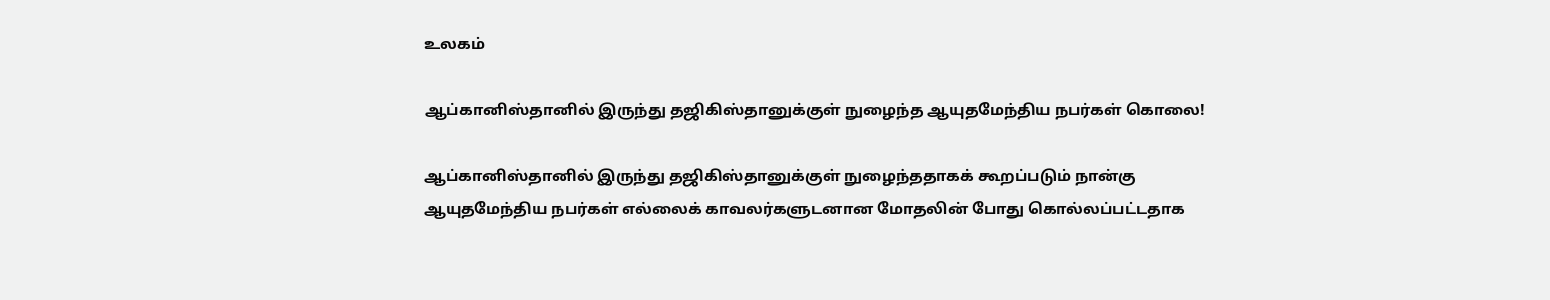உலகம்

ஆப்கானிஸ்தானில் இருந்து தஜிகிஸ்தானுக்குள் நுழைந்த ஆயுதமேந்திய நபர்கள் கொலை!

ஆப்கானிஸ்தானில் இருந்து தஜிகிஸ்தானுக்குள் நுழைந்ததாகக் கூறப்படும் நான்கு ஆயுதமேந்திய நபர்கள் எல்லைக் காவலர்களுடனான மோதலின் போது கொல்லப்பட்டதாக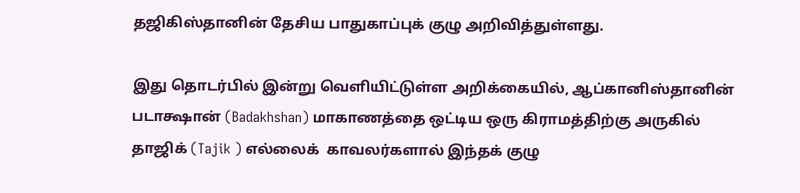தஜிகிஸ்தானின் தேசிய பாதுகாப்புக் குழு அறிவித்துள்ளது.

இது தொடர்பில் இன்று வெளியிட்டுள்ள அறிக்கையில், ஆப்கானிஸ்தானின் படாக்ஷான் (Badakhshan) மாகாணத்தை ஒட்டிய ஒரு கிராமத்திற்கு அருகில் தாஜிக் (Tajik ) எல்லைக்  காவலர்களால் இந்தக் குழு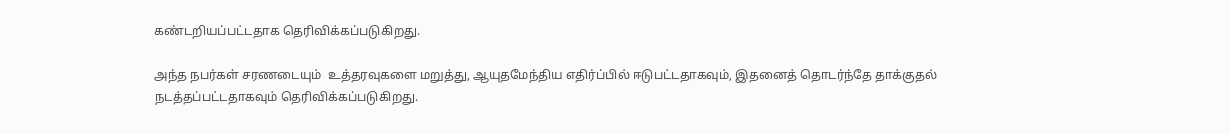கண்டறியப்பட்டதாக தெரிவிக்கப்படுகிறது.

அந்த நபர்கள் சரணடையும்  உத்தரவுகளை மறுத்து, ஆயுதமேந்திய எதிர்ப்பில் ஈடுபட்டதாகவும், இதனைத் தொடர்ந்தே தாக்குதல் நடத்தப்பட்டதாகவும் தெரிவிக்கப்படுகிறது.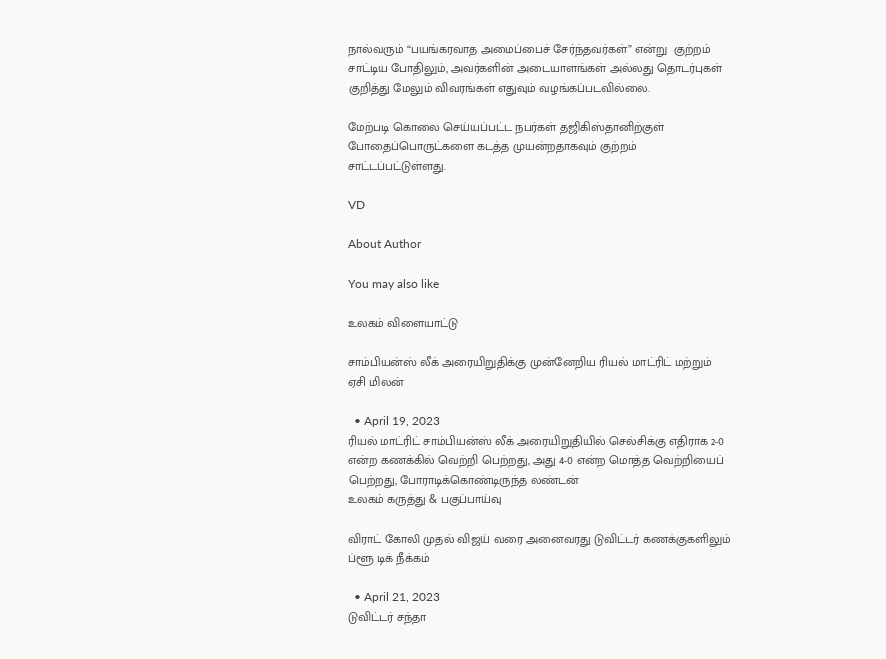நால்வரும் “பயங்கரவாத அமைப்பைச் சேர்ந்தவர்கள்” என்று  குற்றம் சாட்டிய போதிலும், அவர்களின் அடையாளங்கள் அல்லது தொடர்புகள் குறித்து மேலும் விவரங்கள் எதுவும் வழங்கப்படவில்லை.

மேற்படி கொலை செய்யப்பட்ட நபர்கள் தஜிகிஸ்தானிற்குள் போதைப்பொருட்களை கடத்த முயன்றதாகவும் குற்றம் சாட்டப்பட்டுள்ளது.

VD

About Author

You may also like

உலகம் விளையாட்டு

சாம்பியன்ஸ் லீக் அரையிறுதிக்கு முன்னேறிய ரியல் மாட்ரிட் மற்றும் ஏசி மிலன்

  • April 19, 2023
ரியல் மாட்ரிட் சாம்பியன்ஸ் லீக் அரையிறுதியில் செல்சிக்கு எதிராக 2-0 என்ற கணக்கில் வெற்றி பெற்றது, அது 4-0 என்ற மொத்த வெற்றியைப் பெற்றது, போராடிக்கொண்டிருந்த லண்டன்
உலகம் கருத்து & பகுப்பாய்வு

விராட் கோலி முதல் விஜய் வரை அனைவரது டுவிட்டர் கணக்குகளிலும் ப்ளூ டிக் நீக்கம்

  • April 21, 2023
டுவிட்டர் சந்தா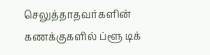செலுத்தாதவர்களின் கணக்குகளில் ப்ளூ டிக்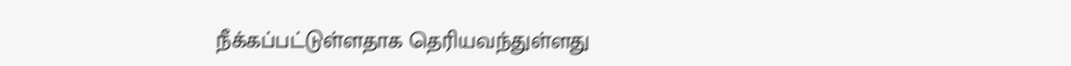நீக்கப்பட்டுள்ளதாக தெரியவந்துள்ளது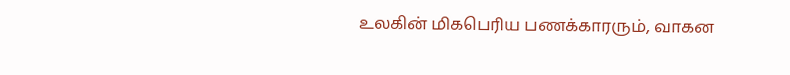உலகின் மிகபெரிய பணக்காரரும், வாகன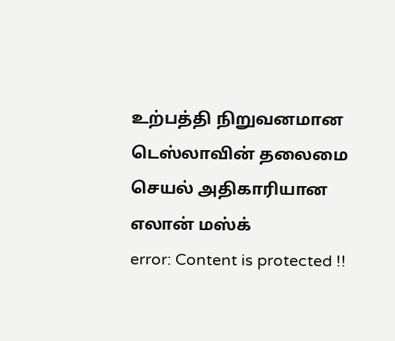உற்பத்தி நிறுவனமான டெஸ்லாவின் தலைமை செயல் அதிகாரியான எலான் மஸ்க்
error: Content is protected !!